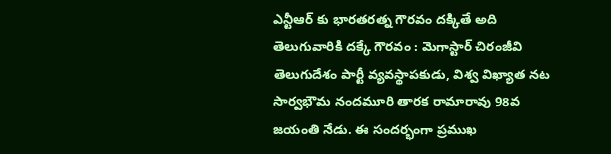ఎన్టీఆర్ కు భారతరత్న గౌరవం దక్కితే అది తెలుగువారికి దక్కే గౌరవం : మెగాస్టార్ చిరంజీవి
తెలుగుదేశం పార్టీ వ్యవస్థాపకుడు, విశ్వ విఖ్యాత నట సార్వభౌమ నందమూరి తారక రామారావు 98వ జయంతి నేడు. ఈ సందర్భంగా ప్రముఖ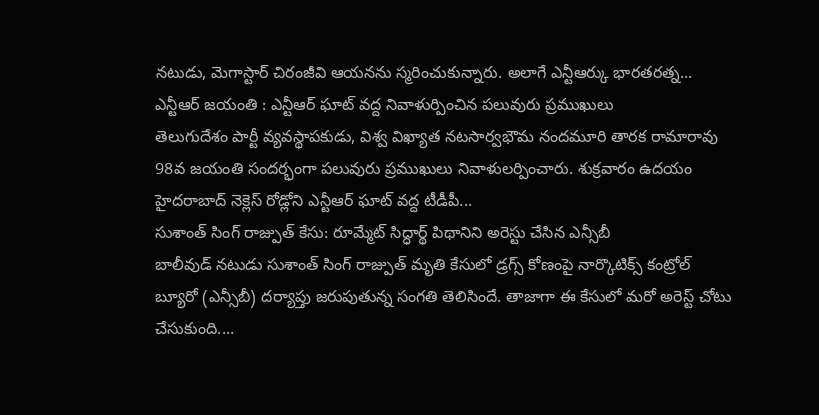నటుడు, మెగాస్టార్ చిరంజీవి ఆయనను స్మరించుకున్నారు. అలాగే ఎన్టీఆర్కు భారతరత్న...
ఎన్టీఆర్ జయంతి : ఎన్టీఆర్ ఘాట్ వద్ద నివాళుర్పించిన పలువురు ప్రముఖులు
తెలుగుదేశం పార్టీ వ్యవస్థాపకుడు, విశ్వ విఖ్యాత నటసార్వభౌమ నందమూరి తారక రామారావు 98వ జయంతి సందర్భంగా పలువురు ప్రముఖులు నివాళులర్పించారు. శుక్రవారం ఉదయం హైదరాబాద్ నెక్లెస్ రోడ్లోని ఎన్టీఆర్ ఘాట్ వద్ద టీడీపీ...
సుశాంత్ సింగ్ రాజ్పుత్ కేసు: రూమ్మేట్ సిద్ధార్థ్ పిథానిని అరెస్టు చేసిన ఎన్సీబీ
బాలీవుడ్ నటుడు సుశాంత్ సింగ్ రాజ్పుత్ మృతి కేసులో డ్రగ్స్ కోణంపై నార్కొటిక్స్ కంట్రోల్ బ్యూరో (ఎన్సీబీ) దర్యాప్తు జరుపుతున్న సంగతి తెలిసిందే. తాజాగా ఈ కేసులో మరో అరెస్ట్ చోటు చేసుకుంది....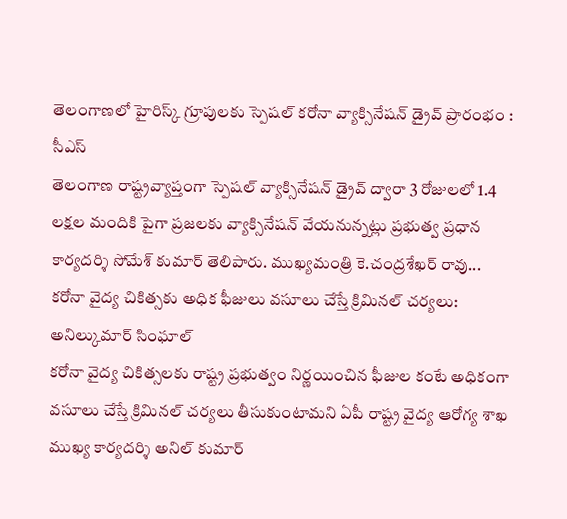తెలంగాణలో హైరిస్క్ గ్రూపులకు స్పెషల్ కరోనా వ్యాక్సినేషన్ డ్రైవ్ ప్రారంభం : సీఎస్
తెలంగాణ రాష్ట్రవ్యాప్తంగా స్పెషల్ వ్యాక్సినేషన్ డ్రైవ్ ద్వారా 3 రోజులలో 1.4 లక్షల మందికి పైగా ప్రజలకు వ్యాక్సినేషన్ వేయనున్నట్లు ప్రభుత్వ ప్రధాన కార్యదర్శి సోమేశ్ కుమార్ తెలిపారు. ముఖ్యమంత్రి కె.చంద్రశేఖర్ రావు...
కరోనా వైద్య చికిత్సకు అధిక ఫీజులు వసూలు చేస్తే క్రిమినల్ చర్యలు: అనిల్కుమార్ సింఘాల్
కరోనా వైద్య చికిత్సలకు రాష్ట్ర ప్రభుత్వం నిర్ణయించిన ఫీజుల కంటే అధికంగా వసూలు చేస్తే క్రిమినల్ చర్యలు తీసుకుంటామని ఏపీ రాష్ట్ర వైద్య ఆరోగ్య శాఖ ముఖ్య కార్యదర్శి అనిల్ కుమార్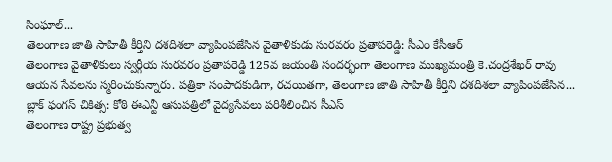సింఘాల్...
తెలంగాణ జాతి సాహితీ కీర్తిని దశదిశలా వ్యాపింపజేసిన వైతాళికుడు సురవరం ప్రతాపరెడ్డి: సీఎం కేసీఆర్
తెలంగాణ వైతాళికులు స్వర్గీయ సురవరం ప్రతాపరెడ్డి 125వ జయంతి సందర్భంగా తెలంగాణ ముఖ్యమంత్రి కె.చంద్రశేఖర్ రావు ఆయన సేవలను స్మరించుకున్నారు. పత్రికా సంపాదకుడిగా, రచయితగా, తెలంగాణ జాతి సాహితీ కీర్తిని దశదిశలా వ్యాపింపజేసిన...
బ్లాక్ ఫంగస్ చికిత్స: కోఠి ఈఎన్టీ ఆసుపత్రిలో వైద్యసేవలు పరిశీలించిన సీఎస్
తెలంగాణ రాష్ట్ర ప్రభుత్వ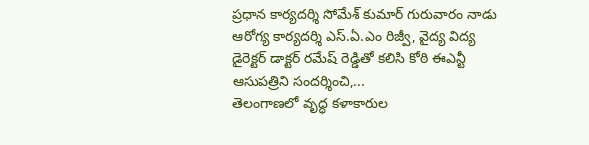ప్రధాన కార్యదర్శి సోమేశ్ కుమార్ గురువారం నాడు ఆరోగ్య కార్యదర్శి ఎస్.ఏ.ఎం రిజ్వీ, వైద్య విద్య డైరెక్టర్ డాక్టర్ రమేష్ రెడ్డితో కలిసి కోఠి ఈఎన్టీ ఆసుపత్రిని సందర్శించి,...
తెలంగాణలో వృద్ధ కళాకారుల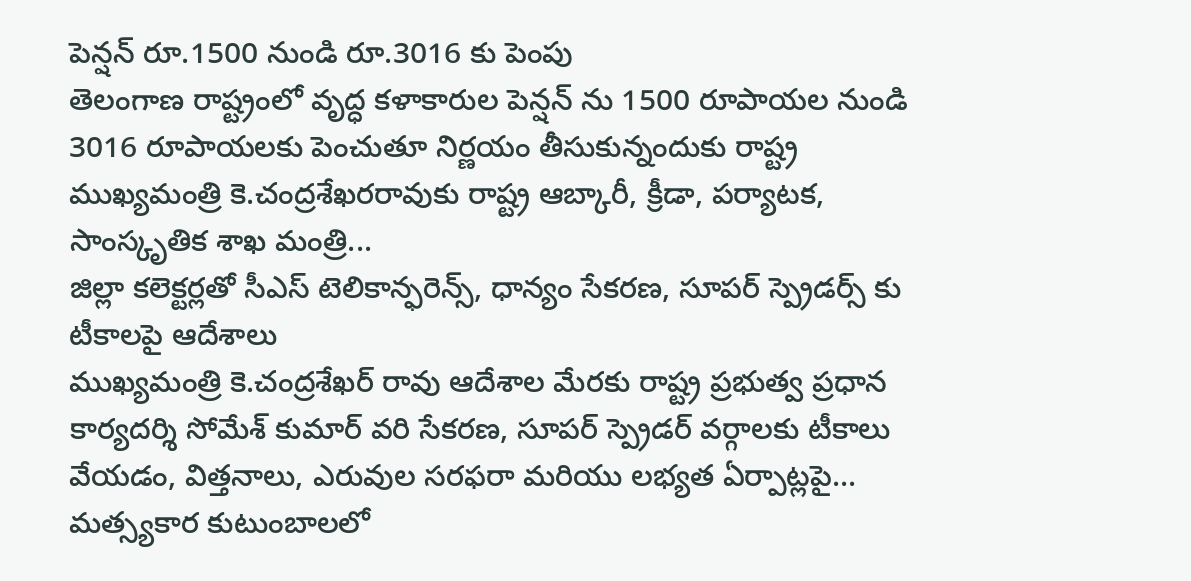పెన్షన్ రూ.1500 నుండి రూ.3016 కు పెంపు
తెలంగాణ రాష్ట్రంలో వృద్ధ కళాకారుల పెన్షన్ ను 1500 రూపాయల నుండి 3016 రూపాయలకు పెంచుతూ నిర్ణయం తీసుకున్నందుకు రాష్ట్ర ముఖ్యమంత్రి కె.చంద్రశేఖరరావుకు రాష్ట్ర ఆబ్కారీ, క్రీడా, పర్యాటక, సాంస్కృతిక శాఖ మంత్రి...
జిల్లా కలెక్టర్లతో సీఎస్ టెలికాన్ఫరెన్స్, ధాన్యం సేకరణ, సూపర్ స్ప్రెడర్స్ కు టీకాలపై ఆదేశాలు
ముఖ్యమంత్రి కె.చంద్రశేఖర్ రావు ఆదేశాల మేరకు రాష్ట్ర ప్రభుత్వ ప్రధాన కార్యదర్శి సోమేశ్ కుమార్ వరి సేకరణ, సూపర్ స్ప్రెడర్ వర్గాలకు టీకాలు వేయడం, విత్తనాలు, ఎరువుల సరఫరా మరియు లభ్యత ఏర్పాట్లపై...
మత్స్యకార కుటుంబాలలో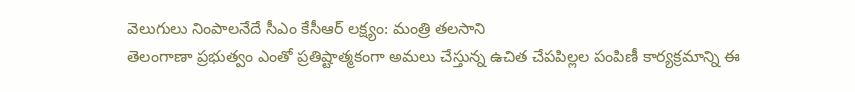వెలుగులు నింపాలనేదే సీఎం కేసీఆర్ లక్ష్యం: మంత్రి తలసాని
తెలంగాణా ప్రభుత్వం ఎంతో ప్రతిష్టాత్మకంగా అమలు చేస్తున్న ఉచిత చేపపిల్లల పంపిణీ కార్యక్రమాన్ని ఈ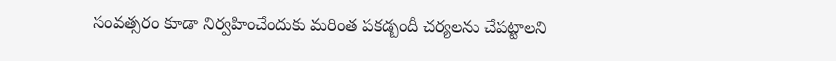సంవత్సరం కూడా నిర్వహించేందుకు మరింత పకడ్బందీ చర్యలను చేపట్టాలని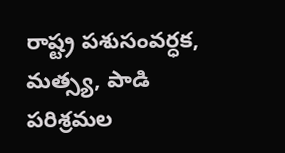రాష్ట్ర పశుసంవర్ధక, మత్స్య, పాడి పరిశ్రమల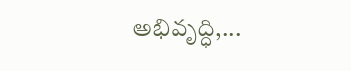అభివృద్ధి,...